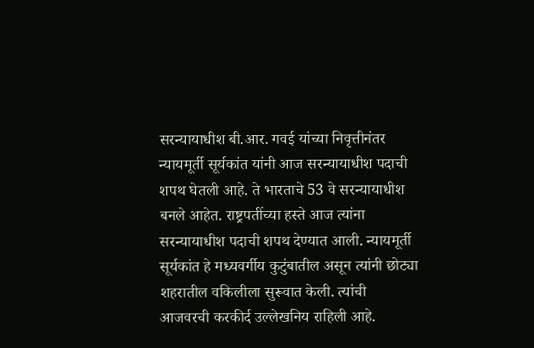सरन्यायाधीश बी.आर. गवई यांच्या निवृत्तीनंतर न्यायमूर्ती सूर्यकांत यांनी आज सरन्यायाधीश पदाची शपथ घेतली आहे. ते भारताचे 53 वे सरन्यायाधीश बनले आहेत. राष्ट्रपतींच्या हस्ते आज त्यांना सरन्यायाधीश पदाची शपथ देण्यात आली. न्यायमूर्ती सूर्यकांत हे मध्यवर्गीय कुटुंबातील असून त्यांनी छोट्या शहरातील वकिलीला सुरूवात केली. त्यांची आजवरची करकीर्द उल्लेखनिय राहिली आहे.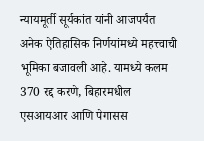न्यायमूर्ती सूर्यकांत यांनी आजपर्यंत अनेक ऐतिहासिक निर्णयांमध्ये महत्त्वाची भूमिका बजावली आहे. यामध्ये कलम 370 रद्द करणे, बिहारमधील एसआयआर आणि पेगासस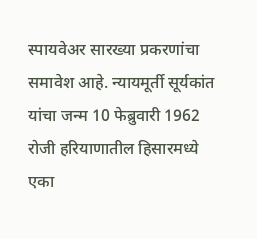स्पायवेअर सारख्या प्रकरणांचा समावेश आहे. न्यायमूर्ती सूर्यकांत यांचा जन्म 10 फेब्रुवारी 1962 रोजी हरियाणातील हिसारमध्ये एका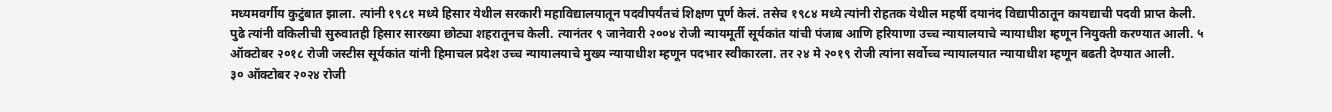मध्यमवर्गीय कुटुंबात झाला. त्यांनी १९८१ मध्ये हिसार येथील सरकारी महाविद्यालयातून पदवीपर्यंतचं शिक्षण पूर्ण केलं. तसेच १९८४ मध्ये त्यांनी रोहतक येथील महर्षी दयानंद विद्यापीठातून कायद्याची पदवी प्राप्त केली.
पुढे त्यांनी वकिलीची सुरुवातही हिसार सारख्या छोट्या शहरातूनच केली. त्यानंतर ९ जानेवारी २००४ रोजी न्यायमूर्ती सूर्यकांत यांची पंजाब आणि हरियाणा उच्च न्यायालयाचे न्यायाधीश म्हणून नियुक्ती करण्यात आली. ५ ऑक्टोबर २०१८ रोजी जस्टीस सूर्यकांत यांनी हिमाचल प्रदेश उच्च न्यायालयाचे मुख्य न्यायाधीश म्हणून पदभार स्वीकारला. तर २४ मे २०१९ रोजी त्यांना सर्वोच्च न्यायालयात न्यायाधीश म्हणून बढती देण्यात आली.
३० ऑक्टोबर २०२४ रोजी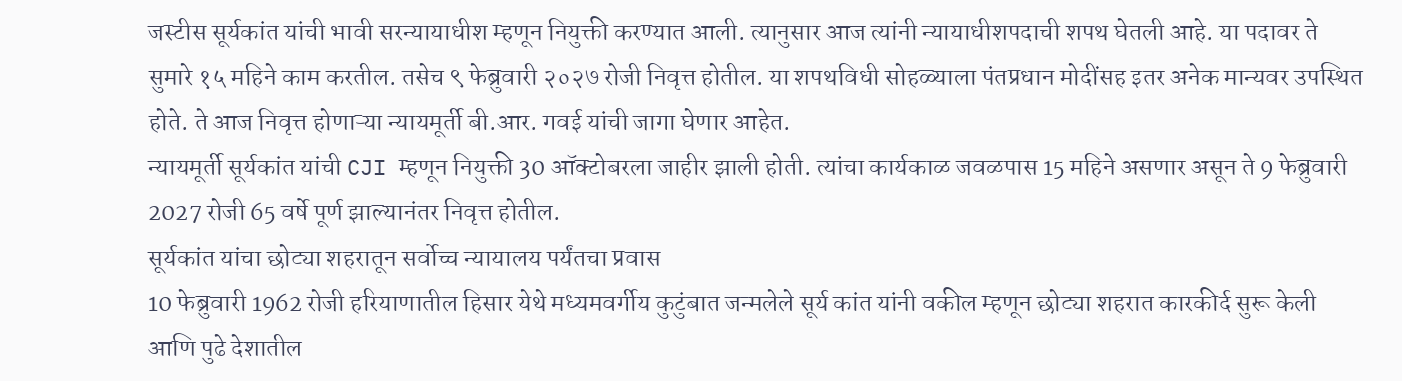जस्टीस सूर्यकांत यांची भावी सरन्यायाधीश म्हणून नियुक्ती करण्यात आली. त्यानुसार आज त्यांनी न्यायाधीशपदाची शपथ घेतली आहे. या पदावर ते सुमारे १५ महिने काम करतील. तसेच ९ फेब्रुवारी २०२७ रोजी निवृत्त होतील. या शपथविधी सोहळ्याला पंतप्रधान मोदींसह इतर अनेक मान्यवर उपस्थित होते. ते आज निवृत्त होणाऱ्या न्यायमूर्ती बी.आर. गवई यांची जागा घेणार आहेत.
न्यायमूर्ती सूर्यकांत यांची CJI म्हणून नियुक्ती 30 ऑक्टोबरला जाहीर झाली होती. त्यांचा कार्यकाळ जवळपास 15 महिने असणार असून ते 9 फेब्रुवारी 2027 रोजी 65 वर्षे पूर्ण झाल्यानंतर निवृत्त होतील.
सूर्यकांत यांचा छोट्या शहरातून सर्वोच्च न्यायालय पर्यंतचा प्रवास
10 फेब्रुवारी 1962 रोजी हरियाणातील हिसार येथे मध्यमवर्गीय कुटुंबात जन्मलेले सूर्य कांत यांनी वकील म्हणून छोट्या शहरात कारकीर्द सुरू केली आणि पुढे देशातील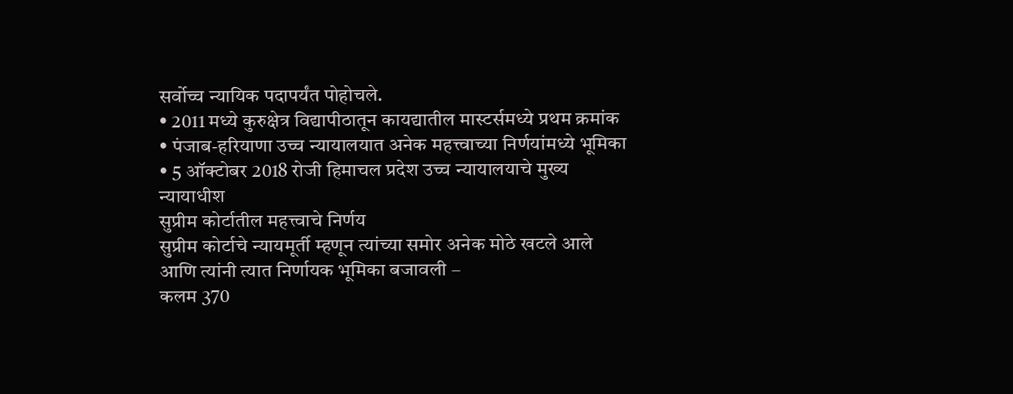सर्वोच्च न्यायिक पदापर्यंत पोहोचले.
• 2011 मध्ये कुरुक्षेत्र विद्यापीठातून कायद्यातील मास्टर्समध्ये प्रथम क्रमांक
• पंजाब-हरियाणा उच्च न्यायालयात अनेक महत्त्वाच्या निर्णयांमध्ये भूमिका
• 5 ऑक्टोबर 2018 रोजी हिमाचल प्रदेश उच्च न्यायालयाचे मुख्य न्यायाधीश
सुप्रीम कोर्टातील महत्त्वाचे निर्णय
सुप्रीम कोर्टाचे न्यायमूर्ती म्हणून त्यांच्या समोर अनेक मोठे खटले आले आणि त्यांनी त्यात निर्णायक भूमिका बजावली –
कलम 370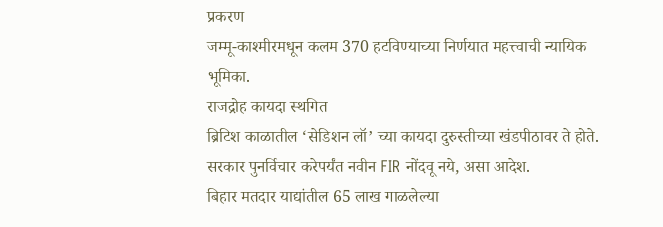प्रकरण
जम्मू-काश्मीरमधून कलम 370 हटविण्याच्या निर्णयात महत्त्वाची न्यायिक भूमिका.
राजद्रोह कायदा स्थगित
ब्रिटिश काळातील ‘सेडिशन लॉ’ च्या कायदा दुरुस्तीच्या खंडपीठावर ते होते. सरकार पुनर्विचार करेपर्यंत नवीन FIR नोंदवू नये, असा आदेश.
बिहार मतदार याद्यांतील 65 लाख गाळलेल्या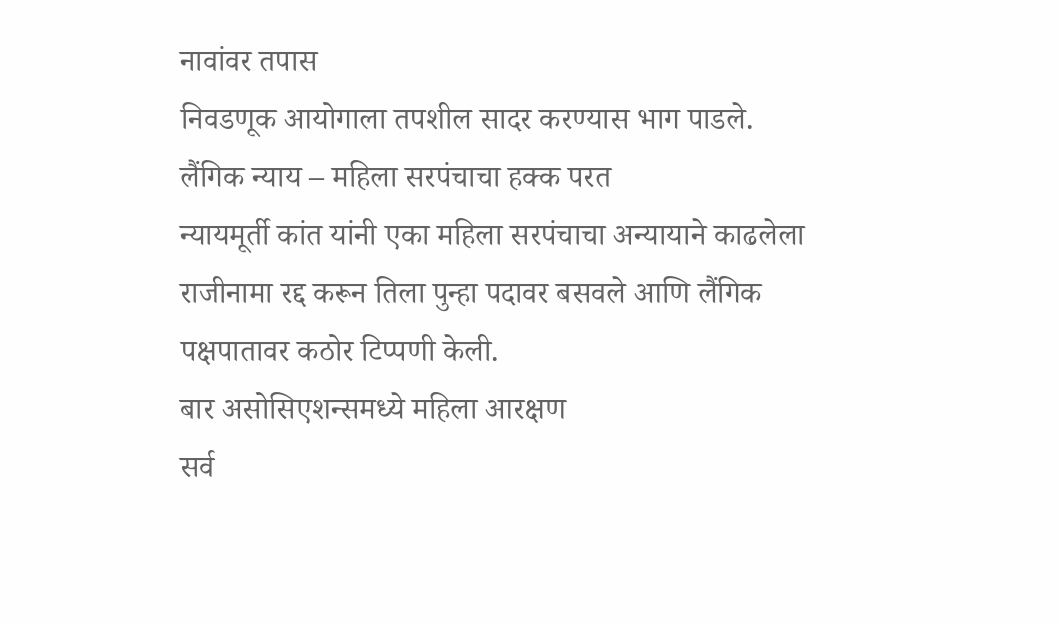नावांवर तपास
निवडणूक आयोगाला तपशील सादर करण्यास भाग पाडले.
लैंगिक न्याय – महिला सरपंचाचा हक्क परत
न्यायमूर्ती कांत यांनी एका महिला सरपंचाचा अन्यायाने काढलेला राजीनामा रद्द करून तिला पुन्हा पदावर बसवले आणि लैंगिक पक्षपातावर कठोर टिप्पणी केली.
बार असोसिएशन्समध्ये महिला आरक्षण
सर्व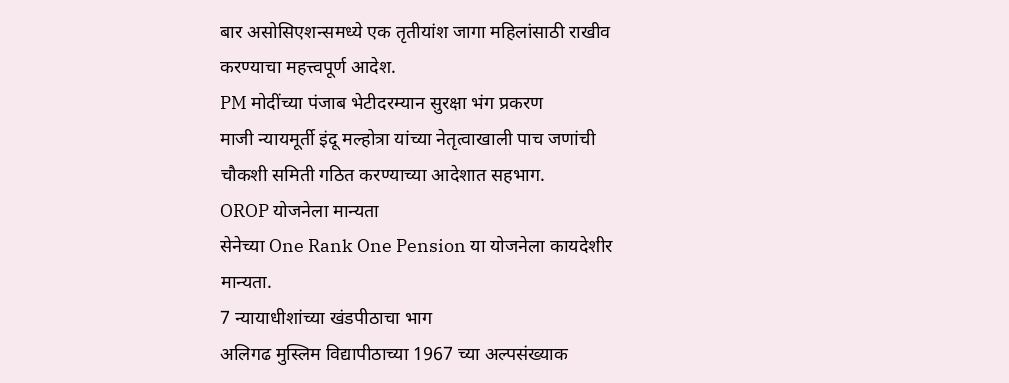बार असोसिएशन्समध्ये एक तृतीयांश जागा महिलांसाठी राखीव करण्याचा महत्त्वपूर्ण आदेश.
PM मोदींच्या पंजाब भेटीदरम्यान सुरक्षा भंग प्रकरण
माजी न्यायमूर्ती इंदू मल्होत्रा यांच्या नेतृत्वाखाली पाच जणांची चौकशी समिती गठित करण्याच्या आदेशात सहभाग.
OROP योजनेला मान्यता
सेनेच्या One Rank One Pension या योजनेला कायदेशीर मान्यता.
7 न्यायाधीशांच्या खंडपीठाचा भाग
अलिगढ मुस्लिम विद्यापीठाच्या 1967 च्या अल्पसंख्याक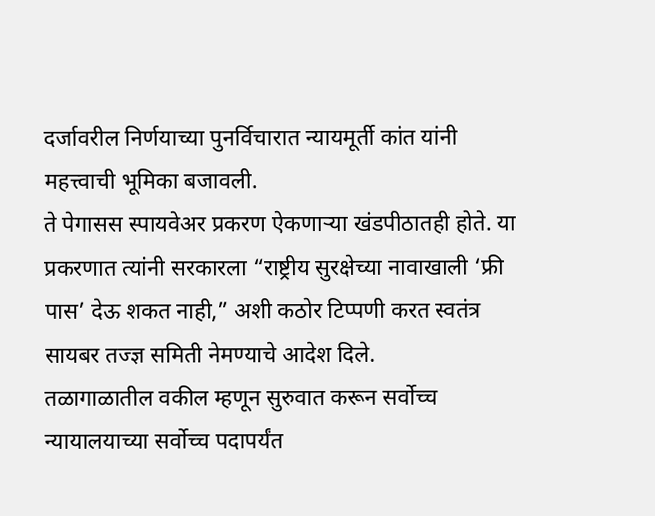दर्जावरील निर्णयाच्या पुनर्विचारात न्यायमूर्ती कांत यांनी महत्त्वाची भूमिका बजावली.
ते पेगासस स्पायवेअर प्रकरण ऐकणाऱ्या खंडपीठातही होते. या प्रकरणात त्यांनी सरकारला “राष्ट्रीय सुरक्षेच्या नावाखाली ‘फ्री पास’ देऊ शकत नाही,” अशी कठोर टिप्पणी करत स्वतंत्र सायबर तज्ज्ञ समिती नेमण्याचे आदेश दिले.
तळागाळातील वकील म्हणून सुरुवात करून सर्वोच्च न्यायालयाच्या सर्वोच्च पदापर्यंत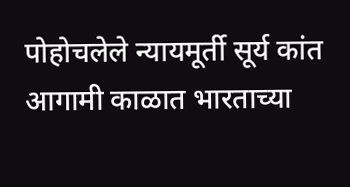पोहोचलेले न्यायमूर्ती सूर्य कांत आगामी काळात भारताच्या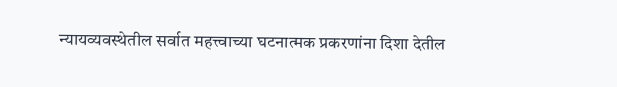न्यायव्यवस्थेतील सर्वात महत्त्वाच्या घटनात्मक प्रकरणांना दिशा देतील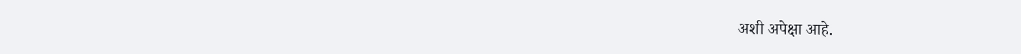अशी अपेक्षा आहे.